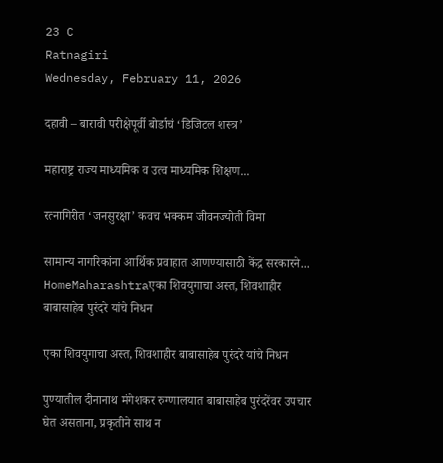23 C
Ratnagiri
Wednesday, February 11, 2026

दहावी – बारावी परीक्षेपूर्वी बोर्डाचं ‘डिजिटल शस्त्र’

महाराष्ट्र राज्य माध्यमिक व उत्व माध्यमिक शिक्षण...

रत्नागिरीत ‘जनसुरक्षा’ कवच भक्कम जीवनज्योती विमा

सामान्य नागरिकांना आर्थिक प्रवाहात आणण्यासाठी केंद्र सरकारने...
HomeMaharashtraएका शिवयुगाचा अस्त, शिवशाहीर बाबासाहेब पुरंदरे यांचे निधन

एका शिवयुगाचा अस्त, शिवशाहीर बाबासाहेब पुरंदरे यांचे निधन

पुण्यातील दीनानाथ मंगेशकर रुग्णालयात बाबासाहेब पुरंदरेंवर उपचार घेत असताना, प्रकृतीने साथ न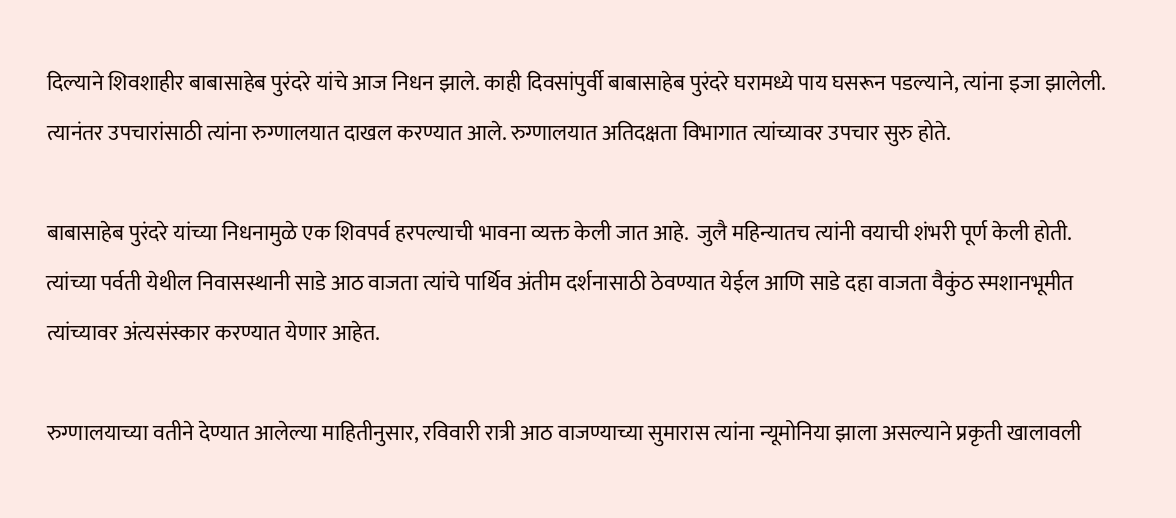दिल्याने शिवशाहीर बाबासाहेब पुरंदरे यांचे आज निधन झाले. काही दिवसांपुर्वी बाबासाहेब पुरंदरे घरामध्ये पाय घसरून पडल्याने, त्यांना इजा झालेली. त्यानंतर उपचारांसाठी त्यांना रुग्णालयात दाखल करण्यात आले. रुग्णालयात अतिदक्षता विभागात त्यांच्यावर उपचार सुरु होते.

बाबासाहेब पुरंदरे यांच्या निधनामुळे एक शिवपर्व हरपल्याची भावना व्यक्त केली जात आहे.  जुलै महिन्यातच त्यांनी वयाची शंभरी पूर्ण केली होती. त्यांच्या पर्वती येथील निवासस्थानी साडे आठ वाजता त्यांचे पार्थिव अंतीम दर्शनासाठी ठेवण्यात येईल आणि साडे दहा वाजता वैकुंठ स्मशानभूमीत त्यांच्यावर अंत्यसंस्कार करण्यात येणार आहेत.

रुग्णालयाच्या वतीने देण्यात आलेल्या माहितीनुसार, रविवारी रात्री आठ वाजण्याच्या सुमारास त्यांना न्यूमोनिया झाला असल्याने प्रकृती खालावली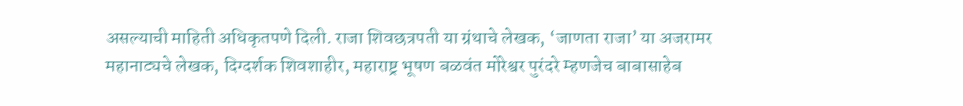असल्याची माहिती अधिकृतपणे दिली. राजा शिवछत्रपती या ग्रंथाचे लेखक, ‘जाणता राजा’ या अजरामर महानाट्यचे लेखक, दिग्दर्शक शिवशाहीर, महाराष्ट्र भूषण बळवंत मोरेश्वर पुरंदरे म्हणजेच बाबासाहेब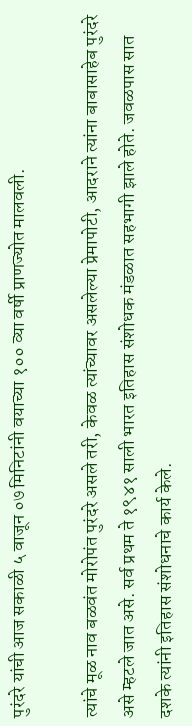पुरंदरे यांची आज सकाळी ५ वाजून ०७ मिनिटांनी वयाच्या १०० व्या वर्षी प्राणज्योत मालवली.

त्यांचे मूळ नाव बळवंत मोरोपंत पुरंदरे असले तरी, केवळ त्यांच्यावर असलेल्या प्रेमापोटी, आदराने त्यांना बाबासाहेब पुरंदरे असे म्हटले जात असे. सर्व प्रथम ते १९४१ साली भारत इतिहास संशोधक मंडळात सहभागी झाले होते. जवळपास सात दशके त्यांनी इतिहास संशोधनाचे कार्य केले.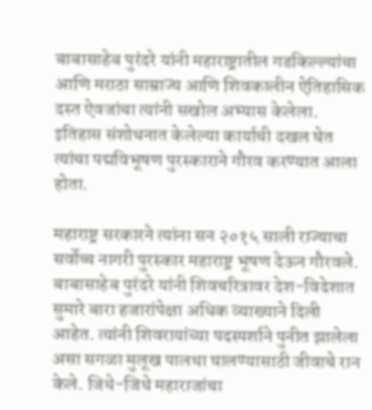बाबासाहेब पुरंदरे यांनी महाराष्ट्रातील गडकिल्ल्यांचा आणि मराठा साम्राज्य आणि शिवकालीन ऐतिहासिक दस्त ऐवजांचा त्यांनी सखोल अभ्यास केलेला. इतिहास संशोधनात केलेल्या कार्याची दखल घेत त्यांचा पद्मविभूषण पुरस्काराने गौरव करण्यात आला होता.

महाराष्ट्र सरकारने त्यांना सन २०१५ साली राज्याचा सर्वोच्च नागरी पुरस्कार महाराष्ट्र भूषण देऊन गौरवले. बाबासाहेब पुरंदरे यांनी शिवचरित्रावर देश-विदेशात सुमारे बारा हजारांपेक्षा अधिक व्याख्याने दिली आहेत. त्यांनी शिवरायांच्या पदस्पर्शाने पुनीत झालेला असा सगळा मुलूख पालथा घालण्यासाठी जीवाचे रान केले. जिथे-जिथे महाराजांचा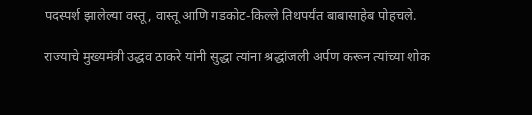पदस्पर्श झालेल्या वस्तू, वास्तू आणि गडकोट-किल्ले तिथपर्यंत बाबासाहेब पोहचले.

राज्याचे मुख्यमंत्री उद्धव ठाकरे यांनी सुद्धा त्यांना श्रद्धांजली अर्पण करून त्यांच्या शोक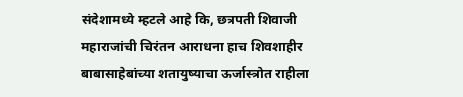संदेशामध्ये म्हटले आहे कि, छत्रपती शिवाजी महाराजांची चिरंतन आराधना हाच शिवशाहीर बाबासाहेबांच्या शतायुष्याचा ऊर्जास्त्रोत राहीला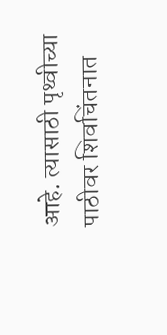आहे. त्यासाठी पृथ्वीच्या पाठीवर शिवचिंतनात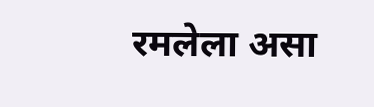रमलेला असा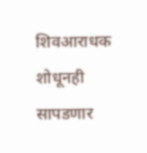शिवआराधक शोधूनही सापडणार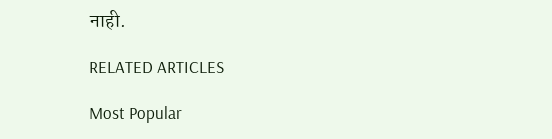नाही.

RELATED ARTICLES

Most Popular